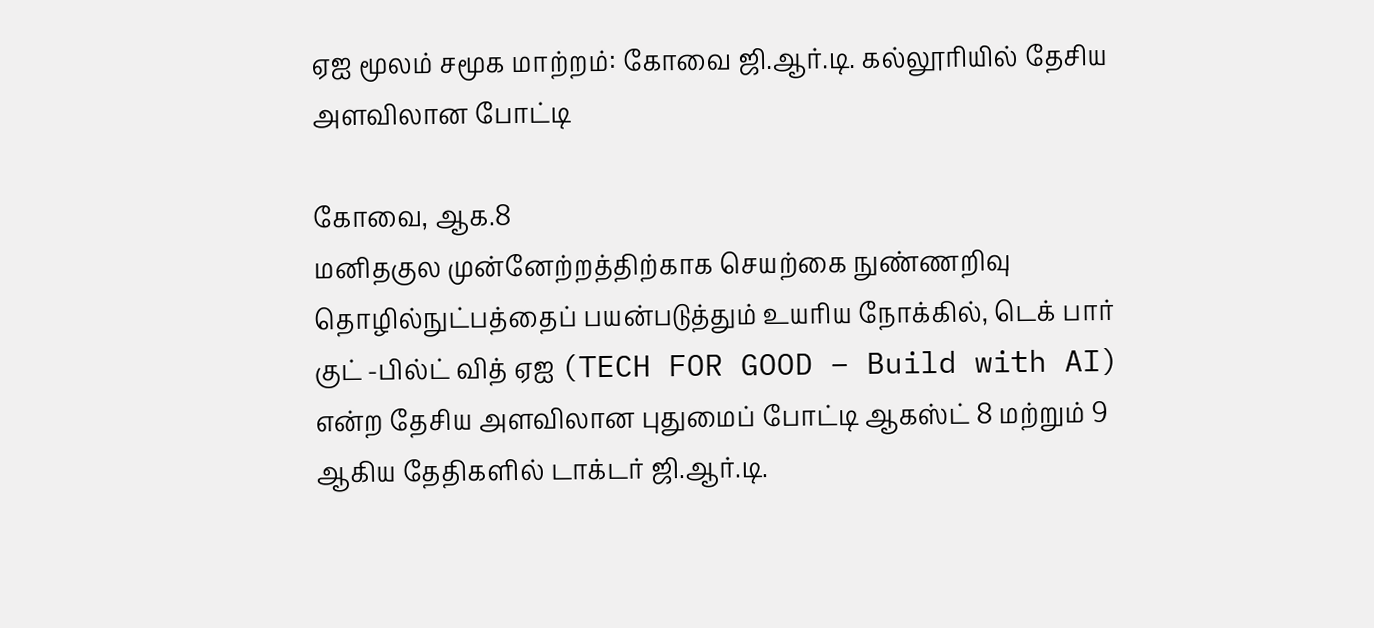ஏஐ மூலம் சமூக மாற்றம்: கோவை ஜி.ஆர்.டி. கல்லூரியில் தேசிய அளவிலான போட்டி

கோவை, ஆக.8
மனிதகுல முன்னேற்றத்திற்காக செயற்கை நுண்ணறிவு தொழில்நுட்பத்தைப் பயன்படுத்தும் உயரிய நோக்கில், டெக் பார் குட் -பில்ட் வித் ஏஐ (TECH FOR GOOD – Build with AI) என்ற தேசிய அளவிலான புதுமைப் போட்டி ஆகஸ்ட் 8 மற்றும் 9 ஆகிய தேதிகளில் டாக்டர் ஜி.ஆர்.டி.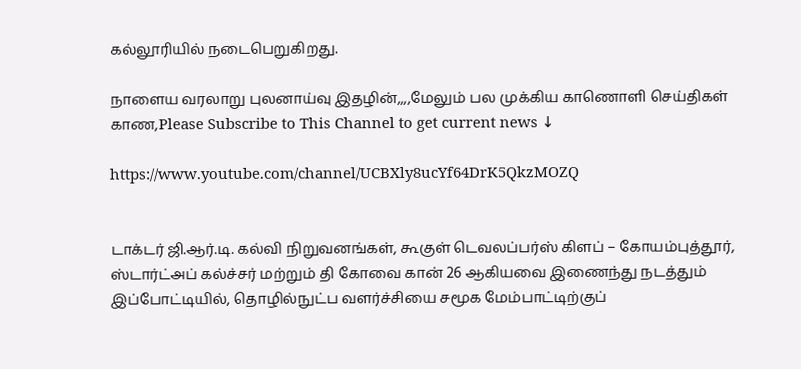கல்லூரியில் நடைபெறுகிறது.

நாளைய வரலாறு புலனாய்வு இதழின்,,,,மேலும் பல முக்கிய காணொளி செய்திகள் காண,Please Subscribe to This Channel to get current news ↓

https://www.youtube.com/channel/UCBXly8ucYf64DrK5QkzMOZQ


டாக்டர் ஜி.ஆர்.டி. கல்வி நிறுவனங்கள், கூகுள் டெவலப்பர்ஸ் கிளப் – கோயம்புத்தூர், ஸ்டார்ட்அப் கல்ச்சர் மற்றும் தி கோவை கான் 26 ஆகியவை இணைந்து நடத்தும் இப்போட்டியில், தொழில்நுட்ப வளர்ச்சியை சமூக மேம்பாட்டிற்குப்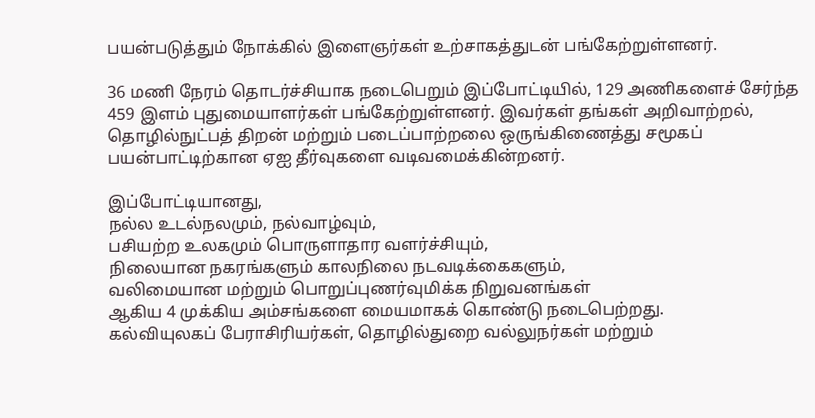பயன்படுத்தும் நோக்கில் இளைஞர்கள் உற்சாகத்துடன் பங்கேற்றுள்ளனர்.

36 மணி நேரம் தொடர்ச்சியாக நடைபெறும் இப்போட்டியில், 129 அணிகளைச் சேர்ந்த 459 இளம் புதுமையாளர்கள் பங்கேற்றுள்ளனர். இவர்கள் தங்கள் அறிவாற்றல், தொழில்நுட்பத் திறன் மற்றும் படைப்பாற்றலை ஒருங்கிணைத்து சமூகப் பயன்பாட்டிற்கான ஏஐ தீர்வுகளை வடிவமைக்கின்றனர்.

இப்போட்டியானது,
நல்ல உடல்நலமும், நல்வாழ்வும்,
பசியற்ற உலகமும் பொருளாதார வளர்ச்சியும்,
நிலையான நகரங்களும் காலநிலை நடவடிக்கைகளும்,
வலிமையான மற்றும் பொறுப்புணர்வுமிக்க நிறுவனங்கள்
ஆகிய 4 முக்கிய அம்சங்களை மையமாகக் கொண்டு நடைபெற்றது.
கல்வியுலகப் பேராசிரியர்கள், தொழில்துறை வல்லுநர்கள் மற்றும்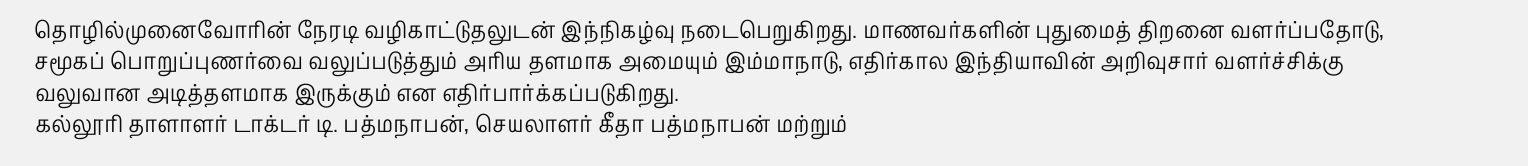தொழில்முனைவோரின் நேரடி வழிகாட்டுதலுடன் இந்நிகழ்வு நடைபெறுகிறது. மாணவர்களின் புதுமைத் திறனை வளர்ப்பதோடு, சமூகப் பொறுப்புணர்வை வலுப்படுத்தும் அரிய தளமாக அமையும் இம்மாநாடு, எதிர்கால இந்தியாவின் அறிவுசார் வளர்ச்சிக்கு வலுவான அடித்தளமாக இருக்கும் என எதிர்பார்க்கப்படுகிறது.
கல்லூரி தாளாளர் டாக்டர் டி. பத்மநாபன், செயலாளர் கீதா பத்மநாபன் மற்றும்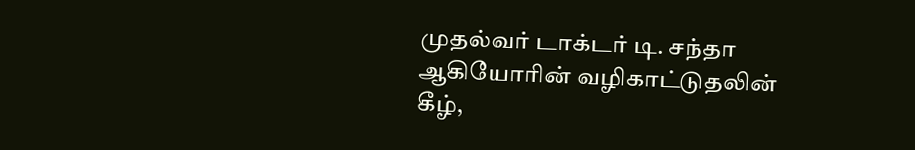முதல்வர் டாக்டர் டி. சந்தா ஆகியோரின் வழிகாட்டுதலின் கீழ்,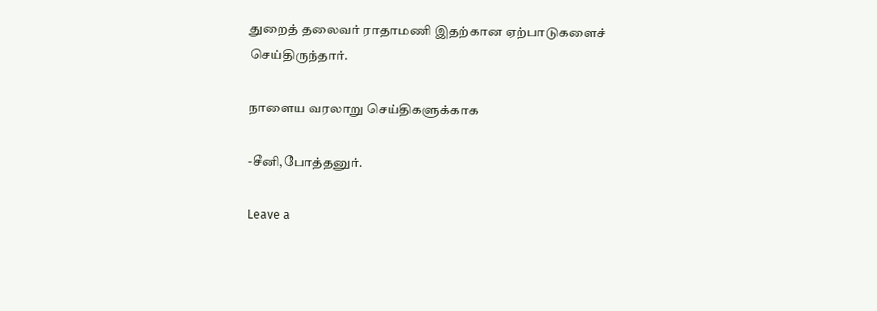துறைத் தலைவர் ராதாமணி இதற்கான ஏற்பாடுகளைச் செய்திருந்தார்.

நாளைய வரலாறு செய்திகளுக்காக

-சீனி,போத்தனுர்.

Leave a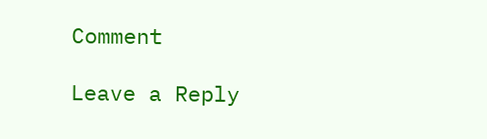Comment

Leave a Reply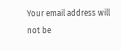Your email address will not be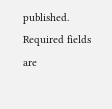published. Required fields are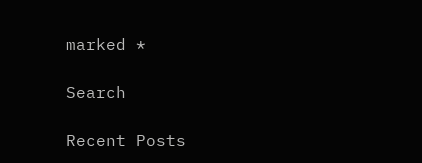marked *

Search

Recent Posts